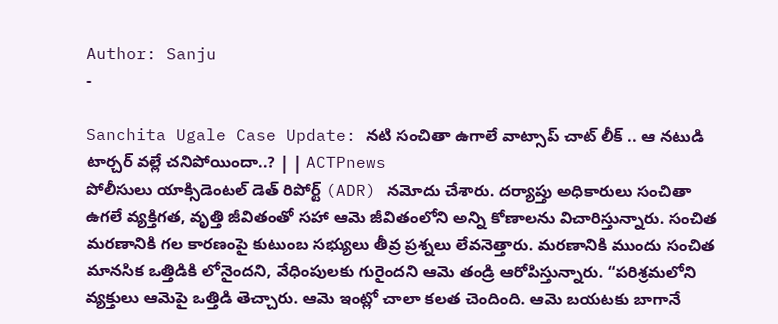Author: Sanju
-

Sanchita Ugale Case Update: నటి సంచితా ఉగాలే వాట్సాప్ చాట్ లీక్ .. ఆ నటుడి టార్చర్ వల్లే చనిపోయిందా..? | | ACTPnews
పోలీసులు యాక్సిడెంటల్ డెత్ రిపోర్ట్ (ADR) నమోదు చేశారు. దర్యాప్తు అధికారులు సంచితా ఉగలే వ్యక్తిగత, వృత్తి జీవితంతో సహా ఆమె జీవితంలోని అన్ని కోణాలను విచారిస్తున్నారు. సంచిత మరణానికి గల కారణంపై కుటుంబ సభ్యులు తీవ్ర ప్రశ్నలు లేవనెత్తారు. మరణానికి ముందు సంచిత మానసిక ఒత్తిడికి లోనైందని, వేధింపులకు గురైందని ఆమె తండ్రి ఆరోపిస్తున్నారు. “పరిశ్రమలోని వ్యక్తులు ఆమెపై ఒత్తిడి తెచ్చారు. ఆమె ఇంట్లో చాలా కలత చెందింది. ఆమె బయటకు బాగానే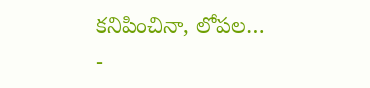కనిపించినా, లోపల…
-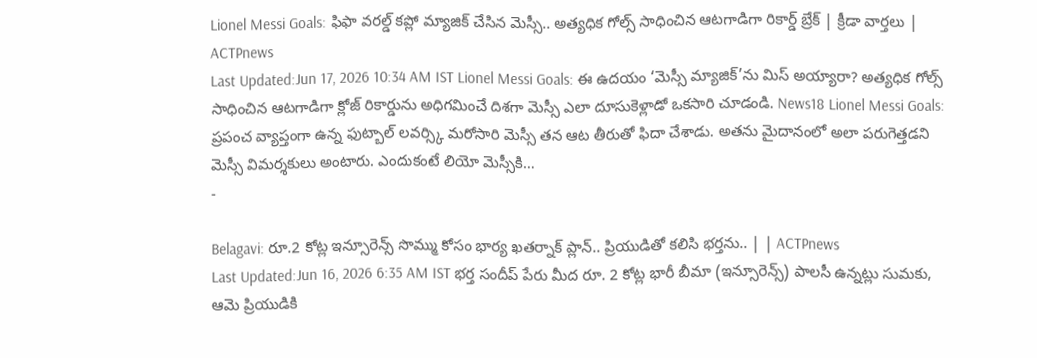Lionel Messi Goals: ఫిఫా వరల్డ్ కప్లో మ్యాజిక్ చేసిన మెస్సీ.. అత్యధిక గోల్స్ సాధించిన ఆటగాడిగా రికార్డ్ బ్రేక్ | క్రీడా వార్తలు | ACTPnews
Last Updated:Jun 17, 2026 10:34 AM IST Lionel Messi Goals: ఈ ఉదయం ‘మెస్సీ మ్యాజిక్’ను మిస్ అయ్యారా? అత్యధిక గోల్స్ సాధించిన ఆటగాడిగా క్లోజ్ రికార్డును అధిగమించే దిశగా మెస్సీ ఎలా దూసుకెళ్లాడో ఒకసారి చూడండి. News18 Lionel Messi Goals: ప్రపంచ వ్యాప్తంగా ఉన్న ఫుట్బాల్ లవర్స్కి మరోసారి మెస్సీ తన ఆట తీరుతో ఫిదా చేశాడు. అతను మైదానంలో అలా పరుగెత్తడని మెస్సీ విమర్శకులు అంటారు. ఎందుకంటే లియో మెస్సీకి…
-

Belagavi: రూ.2 కోట్ల ఇన్సూరెన్స్ సొమ్ము కోసం భార్య ఖతర్నాక్ ప్లాన్.. ప్రియుడితో కలిసి భర్తను.. | | ACTPnews
Last Updated:Jun 16, 2026 6:35 AM IST భర్త సందీప్ పేరు మీద రూ. 2 కోట్ల భారీ బీమా (ఇన్సూరెన్స్) పాలసీ ఉన్నట్లు సుమకు, ఆమె ప్రియుడికి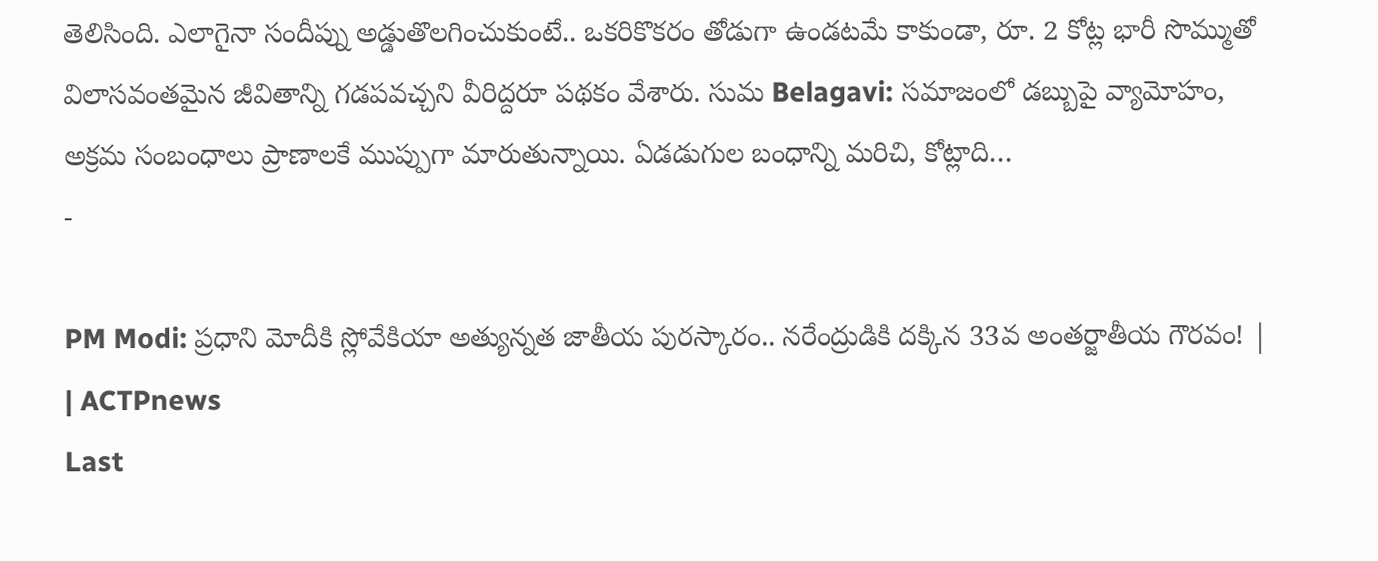తెలిసింది. ఎలాగైనా సందీప్ను అడ్డుతొలగించుకుంటే.. ఒకరికొకరం తోడుగా ఉండటమే కాకుండా, రూ. 2 కోట్ల భారీ సొమ్ముతో విలాసవంతమైన జీవితాన్ని గడపవచ్చని వీరిద్దరూ పథకం వేశారు. సుమ Belagavi: సమాజంలో డబ్బుపై వ్యామోహం, అక్రమ సంబంధాలు ప్రాణాలకే ముప్పుగా మారుతున్నాయి. ఏడడుగుల బంధాన్ని మరిచి, కోట్లాది…
-

PM Modi: ప్రధాని మోదీకి స్లోవేకియా అత్యున్నత జాతీయ పురస్కారం.. నరేంద్రుడికి దక్కిన 33వ అంతర్జాతీయ గౌరవం! | | ACTPnews
Last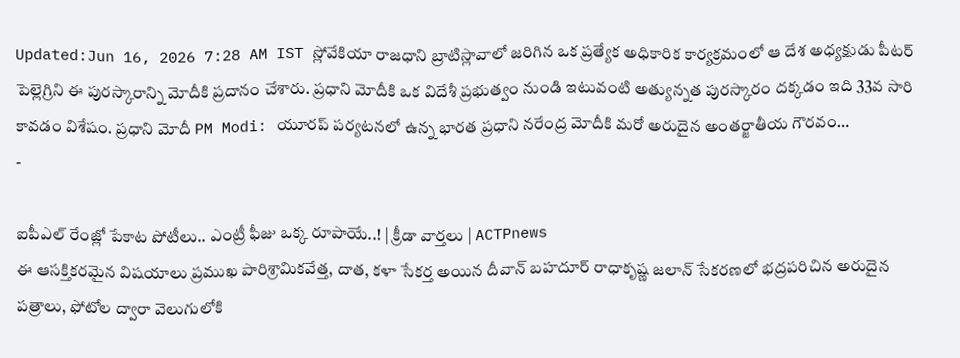Updated:Jun 16, 2026 7:28 AM IST స్లోవేకియా రాజధాని బ్రాటిస్లావాలో జరిగిన ఒక ప్రత్యేక అధికారిక కార్యక్రమంలో ఆ దేశ అధ్యక్షుడు పీటర్ పెల్లెగ్రిని ఈ పురస్కారాన్ని మోదీకి ప్రదానం చేశారు. ప్రధాని మోదీకి ఒక విదేశీ ప్రభుత్వం నుండి ఇటువంటి అత్యున్నత పురస్కారం దక్కడం ఇది 33వ సారి కావడం విశేషం. ప్రధాని మోదీ PM Modi: యూరప్ పర్యటనలో ఉన్న భారత ప్రధాని నరేంద్ర మోదీకి మరో అరుదైన అంతర్జాతీయ గౌరవం…
-

ఐపీఎల్ రేంజ్లో పేకాట పోటీలు.. ఎంట్రీ ఫీజు ఒక్క రూపాయే..! | క్రీడా వార్తలు | ACTPnews
ఈ ఆసక్తికరమైన విషయాలు ప్రముఖ పారిశ్రామికవేత్త, దాత, కళా సేకర్త అయిన దీవాన్ బహదూర్ రాధాకృష్ణ జలాన్ సేకరణలో భద్రపరిచిన అరుదైన పత్రాలు, ఫోటోల ద్వారా వెలుగులోకి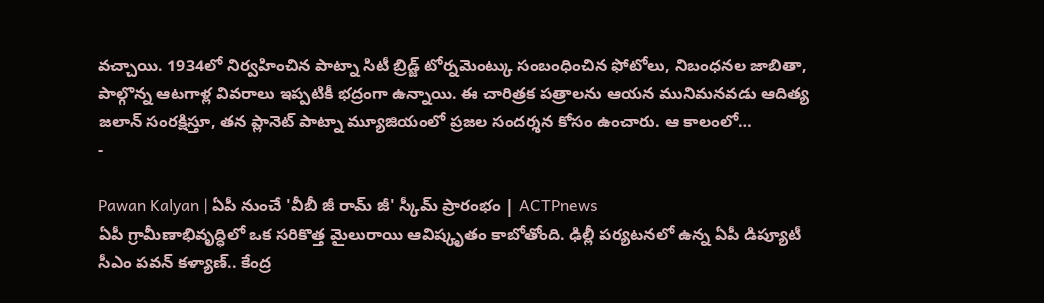వచ్చాయి. 1934లో నిర్వహించిన పాట్నా సిటీ బ్రిడ్జ్ టోర్నమెంట్కు సంబంధించిన ఫోటోలు, నిబంధనల జాబితా, పాల్గొన్న ఆటగాళ్ల వివరాలు ఇప్పటికీ భద్రంగా ఉన్నాయి. ఈ చారిత్రక పత్రాలను ఆయన మునిమనవడు ఆదిత్య జలాన్ సంరక్షిస్తూ, తన ప్లానెట్ పాట్నా మ్యూజియంలో ప్రజల సందర్శన కోసం ఉంచారు. ఆ కాలంలో…
-

Pawan Kalyan | ఏపీ నుంచే 'వీబీ జీ రామ్ జీ' స్కీమ్ ప్రారంభం | ACTPnews
ఏపీ గ్రామీణాభివృద్ధిలో ఒక సరికొత్త మైలురాయి ఆవిష్కృతం కాబోతోంది. ఢిల్లీ పర్యటనలో ఉన్న ఏపీ డిప్యూటీ సీఎం పవన్ కళ్యాణ్.. కేంద్ర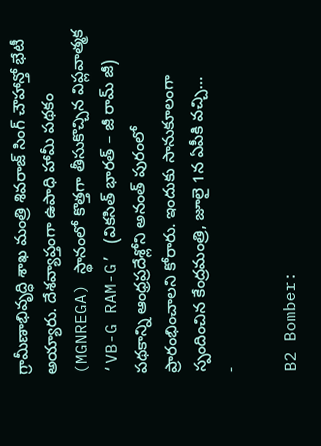గ్రామీణాభివృద్ధి శాఖ మంత్రి శివరాజ్ సింగ్ చౌహాన్తో భేటీ అయ్యారు. దేశవ్యాప్తంగా ఉపాధి హామీ పథకం (MGNREGA) స్థానంలో కొత్తగా తీసుకొచ్చిన విప్లవాత్మక ‘VB-G RAM-G’ (వికసిత్ భారత్ – జీ రామ్ జీ) పథకాన్ని ఆంధ్రప్రదేశ్లోని అనంత్ పురంలో ప్రారంభించాలని కోరారు. ఇందుకు సానుకూలంగా స్పందించిన కేంద్రమంత్రి, జూలై 1న ఏపీకి వచ్చి…
-

B2 Bomber: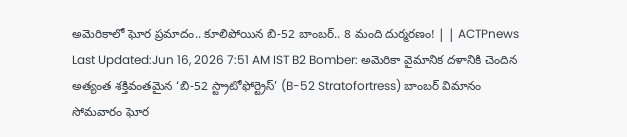అమెరికాలో ఘోర ప్రమాదం.. కూలిపోయిన బి-52 బాంబర్.. 8 మంది దుర్మరణం! | | ACTPnews
Last Updated:Jun 16, 2026 7:51 AM IST B2 Bomber: అమెరికా వైమానిక దళానికి చెందిన అత్యంత శక్తివంతమైన ‘బి-52 స్ట్రాటోఫోర్ట్రెస్’ (B-52 Stratofortress) బాంబర్ విమానం సోమవారం ఘోర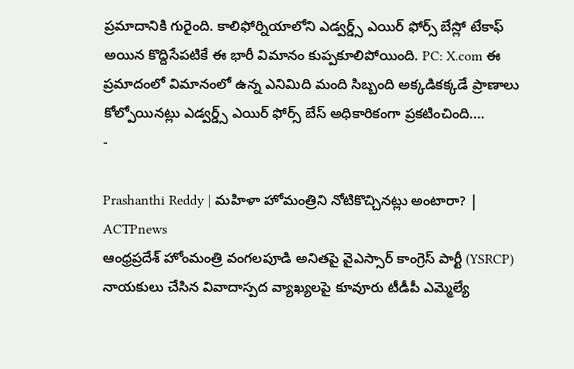ప్రమాదానికి గురైంది. కాలిఫోర్నియాలోని ఎడ్వర్డ్స్ ఎయిర్ ఫోర్స్ బేస్లో టేకాఫ్ అయిన కొద్దిసేపటికే ఈ భారీ విమానం కుప్పకూలిపోయింది. PC: X.com ఈ ప్రమాదంలో విమానంలో ఉన్న ఎనిమిది మంది సిబ్బంది అక్కడికక్కడే ప్రాణాలు కోల్పోయినట్లు ఎడ్వర్డ్స్ ఎయిర్ ఫోర్స్ బేస్ అధికారికంగా ప్రకటించింది.…
-

Prashanthi Reddy | మహిళా హోమంత్రిని నోటికొచ్చినట్లు అంటారా? | ACTPnews
ఆంధ్రప్రదేశ్ హోంమంత్రి వంగలపూడి అనితపై వైఎస్సార్ కాంగ్రెస్ పార్టీ (YSRCP) నాయకులు చేసిన వివాదాస్పద వ్యాఖ్యలపై కూవూరు టీడీపీ ఎమ్మెల్యే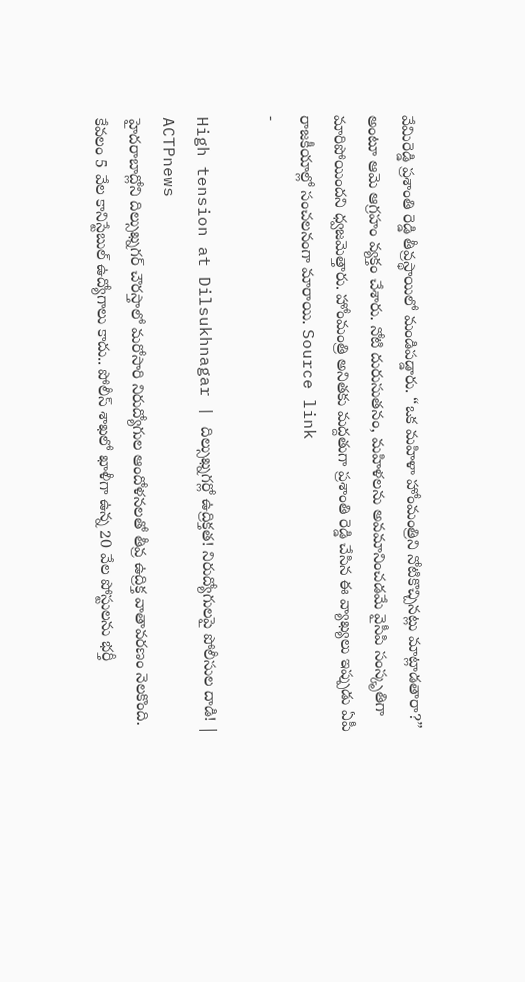వేమిరెడ్డి ప్రశాంతి రెడ్డి తీవ్రస్థాయిలో మండిపడ్డారు. “ఒక మహిళా హోంమంత్రిని నోటికొచ్చినట్లు మాట్లాడతారా?” అంటూ ఆమె ఆగ్రహం వ్యక్తం చేశారు. నోటి దురుసుతనం, మహిళలను అవమానించడమే వైసీపి సంస్కృతిగా మారిపోయిందని ధ్వజమెత్తారు. హోంమంత్రి అనితకు మద్దతుగా ప్రశాంతి రెడ్డి చేసిన ఈ వ్యాఖ్యలు ఇప్పుడు ఏపీ రాజకీయాల్లో సంచలనంగా మారాయి. Source link
-

High tension at Dilsukhnagar | దిల్సుఖ్నగర్లో ఉద్రిక్తత! నిరుద్యోగులపై పోలీసుల దాడి! | ACTPnews
హైదరాబాద్లోని దిల్సుఖ్నగర్ చౌరస్తాలో మరోసారి నిరుద్యోగుల ఆందోళనలతో తీవ్ర ఉద్రిక్త వాతావరణం నెలకొంది. కేవలం 5 వేల కానిస్టేబుల్ ఉద్యోగాలు కాదు.. పోలీస్ శాఖలో ఖాళీగా ఉన్న 20 వేల పోస్టులను భర్తీ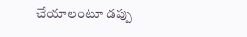చేయాలంటూ డప్పు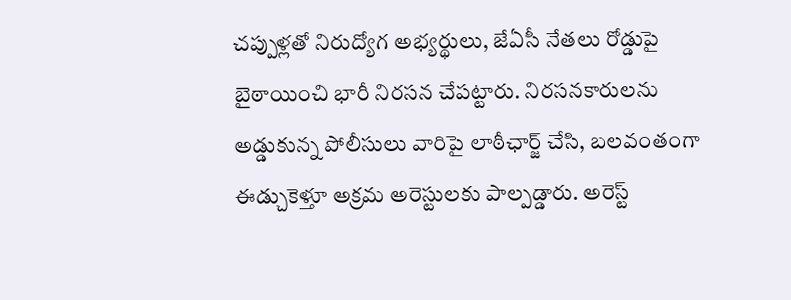చప్పుళ్లతో నిరుద్యోగ అభ్యర్థులు, జేఏసీ నేతలు రోడ్డుపై బైఠాయించి భారీ నిరసన చేపట్టారు. నిరసనకారులను అడ్డుకున్న పోలీసులు వారిపై లాఠీఛార్జ్ చేసి, బలవంతంగా ఈడ్చుకెళ్తూ అక్రమ అరెస్టులకు పాల్పడ్డారు. అరెస్ట్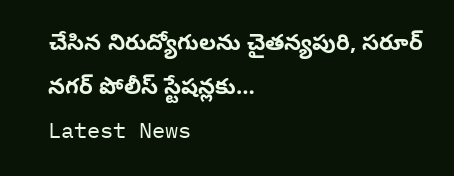చేసిన నిరుద్యోగులను చైతన్యపురి, సరూర్ నగర్ పోలీస్ స్టేషన్లకు…
Latest News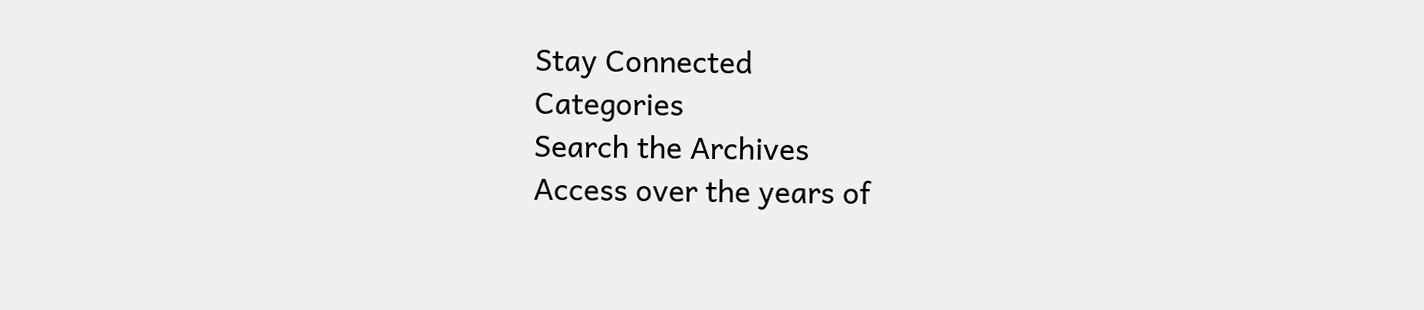Stay Connected
Categories
Search the Archives
Access over the years of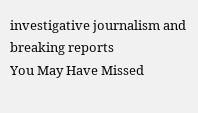investigative journalism and breaking reports
You May Have Missed